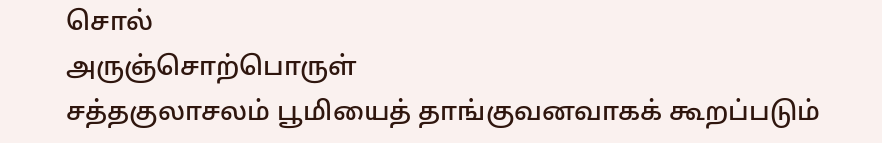சொல்
அருஞ்சொற்பொருள்
சத்தகுலாசலம் பூமியைத் தாங்குவனவாகக் கூறப்படும்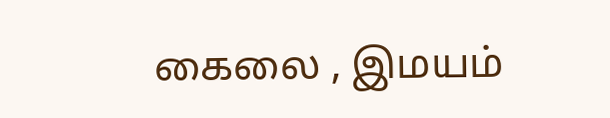கைலை , இமயம்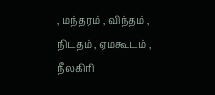, மந்தரம் , விந்தம் , நிடதம் , ஏமகூடம் , நீலகிரி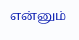என்னும்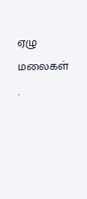ஏழு மலைகள் .